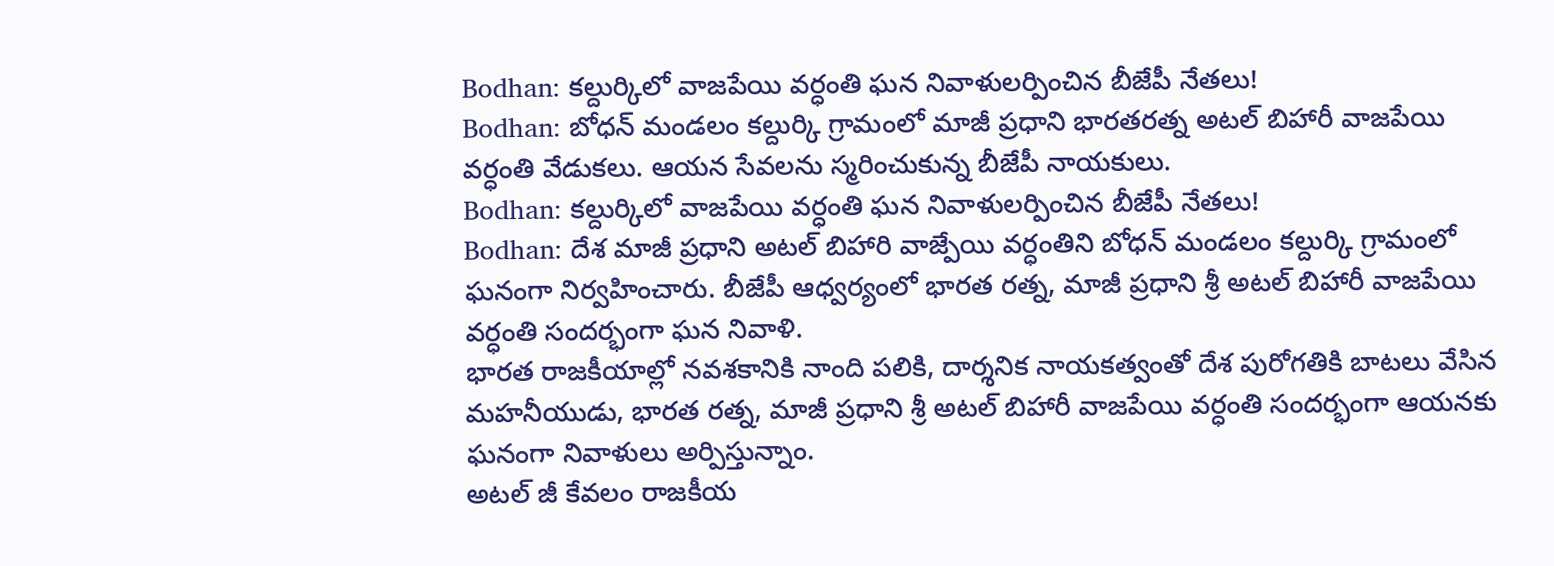Bodhan: కల్దుర్కిలో వాజపేయి వర్ధంతి ఘన నివాళులర్పించిన బీజేపీ నేతలు!
Bodhan: బోధన్ మండలం కల్దుర్కి గ్రామంలో మాజీ ప్రధాని భారతరత్న అటల్ బిహారీ వాజపేయి వర్ధంతి వేడుకలు. ఆయన సేవలను స్మరించుకున్న బీజేపీ నాయకులు.
Bodhan: కల్దుర్కిలో వాజపేయి వర్ధంతి ఘన నివాళులర్పించిన బీజేపీ నేతలు!
Bodhan: దేశ మాజీ ప్రధాని అటల్ బిహారి వాజ్పేయి వర్ధంతిని బోధన్ మండలం కల్దుర్కి గ్రామంలో ఘనంగా నిర్వహించారు. బీజేపీ ఆధ్వర్యంలో భారత రత్న, మాజీ ప్రధాని శ్రీ అటల్ బిహారీ వాజపేయి వర్ధంతి సందర్భంగా ఘన నివాళి.
భారత రాజకీయాల్లో నవశకానికి నాంది పలికి, దార్శనిక నాయకత్వంతో దేశ పురోగతికి బాటలు వేసిన మహనీయుడు, భారత రత్న, మాజీ ప్రధాని శ్రీ అటల్ బిహారీ వాజపేయి వర్ధంతి సందర్భంగా ఆయనకు ఘనంగా నివాళులు అర్పిస్తున్నాం.
అటల్ జీ కేవలం రాజకీయ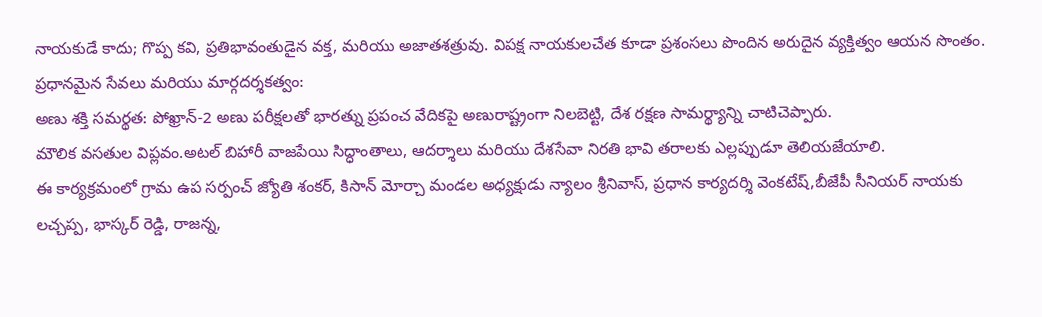నాయకుడే కాదు; గొప్ప కవి, ప్రతిభావంతుడైన వక్త, మరియు అజాతశత్రువు. విపక్ష నాయకులచేత కూడా ప్రశంసలు పొందిన అరుదైన వ్యక్తిత్వం ఆయన సొంతం.
ప్రధానమైన సేవలు మరియు మార్గదర్శకత్వం:
అణు శక్తి సమర్థత: పోఖ్రాన్-2 అణు పరీక్షలతో భారత్ను ప్రపంచ వేదికపై అణురాష్ట్రంగా నిలబెట్టి, దేశ రక్షణ సామర్థ్యాన్ని చాటిచెప్పారు.
మౌలిక వసతుల విప్లవం.అటల్ బిహారీ వాజపేయి సిద్ధాంతాలు, ఆదర్శాలు మరియు దేశసేవా నిరతి భావి తరాలకు ఎల్లప్పుడూ తెలియజేయాలి.
ఈ కార్యక్రమంలో గ్రామ ఉప సర్పంచ్ జ్యోతి శంకర్, కిసాన్ మోర్చా మండల అధ్యక్షుడు న్యాలం శ్రీనివాస్, ప్రధాన కార్యదర్శి వెంకటేష్,బీజేపీ సీనియర్ నాయకు లచ్చప్ప, భాస్కర్ రెడ్డి, రాజన్న,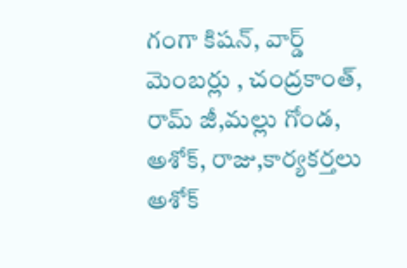గంగా కిషన్, వార్డ్ మెంబర్లు , చంద్రకాంత్, రామ్ జీ,మల్లు గోండ, అశోక్, రాజు,కార్యకర్తలు అశోక్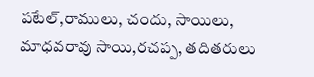పటేల్,రాములు, చందు, సాయిలు, మాధవరావు సాయి,రచప్ప, తదితరులు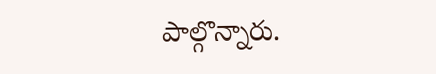పాల్గొన్నారు.